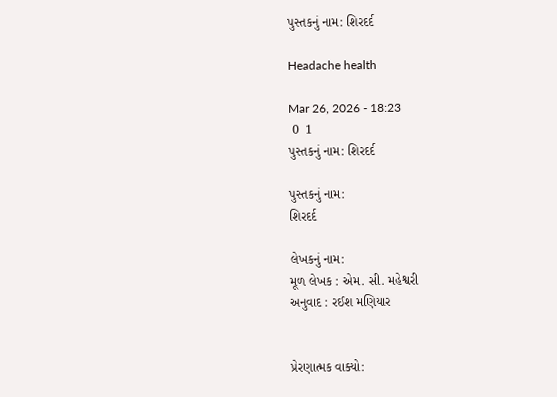પુસ્તકનું નામ: શિરદર્દ

Headache health

Mar 26, 2026 - 18:23
 0  1
પુસ્તકનું નામ: શિરદર્દ

પુસ્તકનું નામ:
શિરદર્દ

લેખકનું નામ:
મૂળ લેખક : એમ. સી. મહેશ્વરી
અનુવાદ : રઈશ મણિયાર


પ્રેરણાત્મક વાક્યો: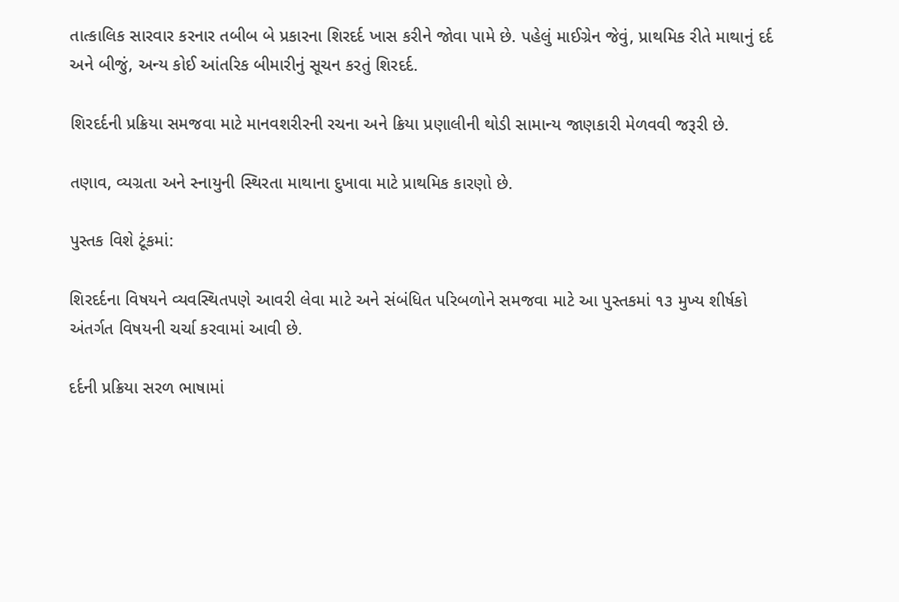તાત્કાલિક સારવાર કરનાર તબીબ બે પ્રકારના શિરદર્દ ખાસ કરીને જોવા પામે છે. પહેલું માઈગ્રેન જેવું, પ્રાથમિક રીતે માથાનું દર્દ અને બીજું, અન્ય કોઈ આંતરિક બીમારીનું સૂચન કરતું શિરદર્દ.

શિરદર્દની પ્રક્રિયા સમજવા માટે માનવશરીરની રચના અને ક્રિયા પ્રણાલીની થોડી સામાન્ય જાણકારી મેળવવી જરૂરી છે.

તણાવ, વ્યગ્રતા અને સ્નાયુની સ્થિરતા માથાના દુખાવા માટે પ્રાથમિક કારણો છે.

પુસ્તક વિશે ટૂંકમાં:

શિરદર્દના વિષયને વ્યવસ્થિતપણે આવરી લેવા માટે અને સંબંધિત પરિબળોને સમજવા માટે આ પુસ્તકમાં ૧૩ મુખ્ય શીર્ષકો અંતર્ગત વિષયની ચર્ચા કરવામાં આવી છે.

દર્દની પ્રક્રિયા સરળ ભાષામાં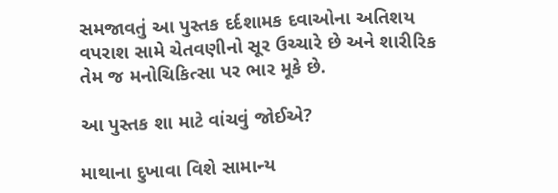સમજાવતું આ પુસ્તક દર્દશામક દવાઓના અતિશય વપરાશ સામે ચેતવણીનો સૂર ઉચ્ચારે છે અને શારીરિક તેમ જ મનોચિકિત્સા પર ભાર મૂકે છે.

આ પુસ્તક શા માટે વાંચવું જોઈએ?

માથાના દુખાવા વિશે સામાન્ય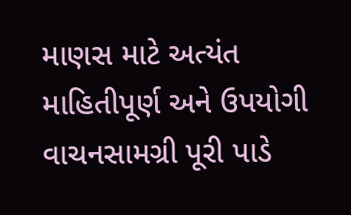માણસ માટે અત્યંત માહિતીપૂર્ણ અને ઉપયોગી વાચનસામગ્રી પૂરી પાડે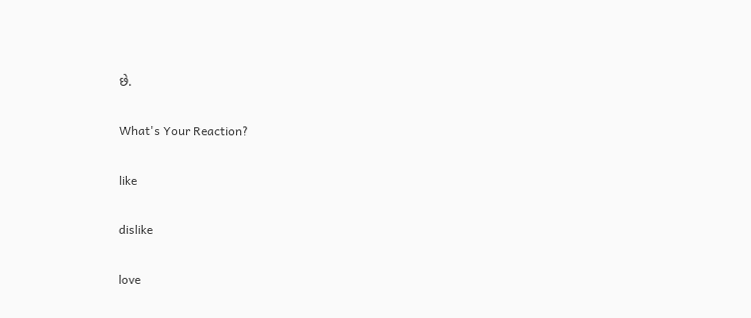છે.

What's Your Reaction?

like

dislike

love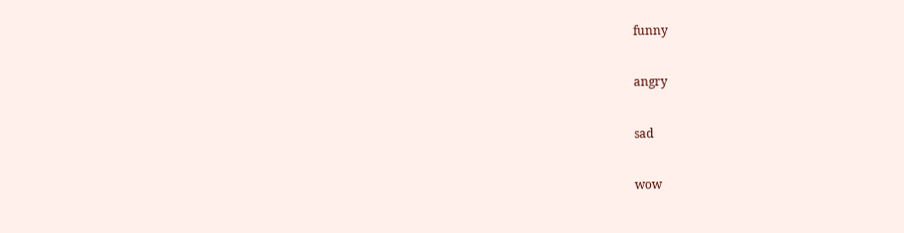funny

angry

sad

wow